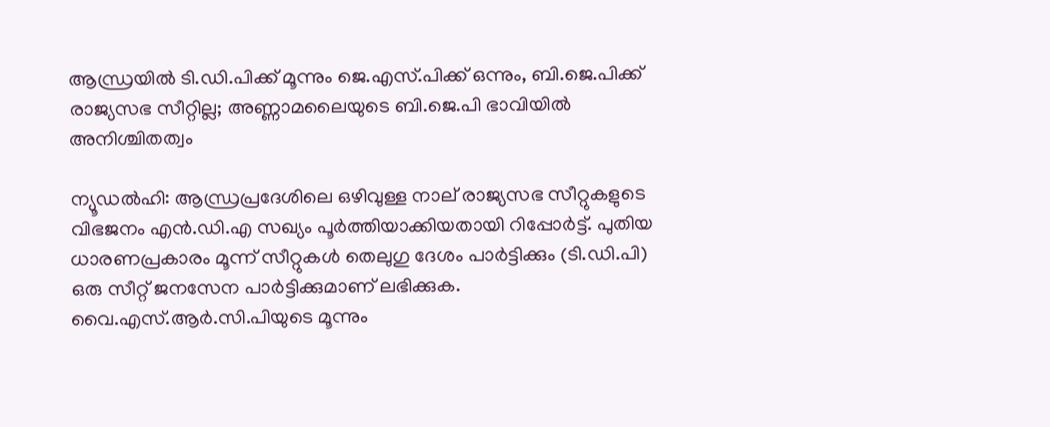ആന്ധ്രയിൽ ടി.ഡി.പിക്ക് മൂന്നും ജെ.എസ്.പിക്ക് ഒന്നും, ബി.ജെ.പിക്ക് രാജ്യസഭ സീറ്റില്ല; അണ്ണാമലൈയുടെ ബി.ജെ.പി ഭാവിയിൽ അനിശ്ചിതത്വം

ന്യൂഡൽഹി: ആന്ധ്രപ്രദേശിലെ ഒഴിവുള്ള നാല് രാജ്യസഭ സീറ്റുകളുടെ വിഭജനം എൻ.ഡി.എ സഖ്യം പൂർത്തിയാക്കിയതായി റിപ്പോർട്ട്. പുതിയ ധാരണപ്രകാരം മൂന്ന് സീറ്റുകൾ തെലുഗു ദേശം പാർട്ടിക്കും (ടി.ഡി.പി) ഒരു സീറ്റ് ജനസേന പാർട്ടിക്കുമാണ് ലഭിക്കുക. വൈ.എസ്.ആർ.സി.പിയുടെ മൂന്നും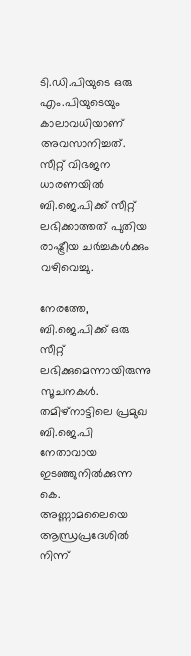ടി.ഡി.പിയുടെ ഒരു എം.പിയുടെയും കാലാവധിയാണ് അവസാനിച്ചത്. സീറ്റ് വിഭജന ധാരണയിൽ ബി.ജെ.പിക്ക് സീറ്റ് ലഭിക്കാത്തത് പുതിയ രാഷ്ട്രീയ ചർച്ചകൾക്കും വഴിവെച്ചു.

നേരത്തേ, ബി.ജെ.പിക്ക് ഒരു സീറ്റ് ലഭിക്കുമെന്നായിരുന്നു സൂചനകൾ. തമിഴ്നാട്ടിലെ പ്രമുഖ ബി.ജെ.പി നേതാവായ ഇടഞ്ഞുനിൽക്കുന്ന കെ. അണ്ണാമലൈയെ ആന്ധ്രപ്രദേശിൽ നിന്ന്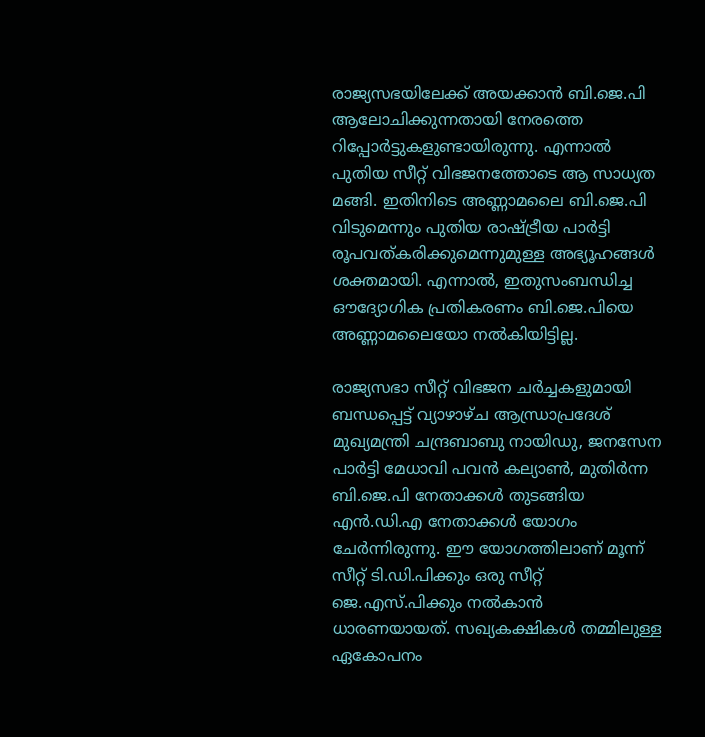രാജ്യസഭയിലേക്ക് അയക്കാൻ ബി.ജെ.പി ആലോചിക്കുന്നതായി നേരത്തെ റിപ്പോർട്ടുകളുണ്ടായിരുന്നു. എന്നാൽ പുതിയ സീറ്റ് വിഭജനത്തോടെ ആ സാധ്യത മങ്ങി. ഇതിനിടെ അണ്ണാമലൈ ബി.ജെ.പി വിടുമെന്നും പുതിയ രാഷ്ട്രീയ പാർട്ടി രൂപവത്കരിക്കുമെന്നുമുള്ള അഭ്യൂഹങ്ങൾ ശക്തമായി. എന്നാൽ, ഇതുസംബന്ധിച്ച ഔദ്യോഗിക പ്രതികരണം ബി.ജെ.പിയെ അണ്ണാമലൈയോ നൽകിയിട്ടില്ല.

രാജ്യസഭാ സീറ്റ് വിഭജന ചർച്ചകളുമായി ബന്ധപ്പെട്ട് വ്യാഴാഴ്ച ആന്ധ്രാപ്രദേശ് മുഖ്യമന്ത്രി ചന്ദ്രബാബു നായിഡു, ജനസേന പാർട്ടി മേധാവി പവൻ കല്യാൺ, മുതിർന്ന ബി.ജെ.പി നേതാക്കൾ തുടങ്ങിയ എൻ.ഡി.എ നേതാക്കൾ യോഗം ചേർന്നിരുന്നു. ഈ യോഗത്തിലാണ് മൂന്ന് സീറ്റ് ടി.ഡി.പിക്കും ഒരു സീറ്റ് ജെ.എസ്.പിക്കും നൽകാൻ ധാരണയായത്. സഖ്യകക്ഷികൾ തമ്മിലുള്ള ഏകോപനം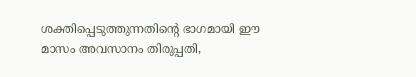ശക്തിപ്പെടുത്തുന്നതിന്റെ ഭാഗമായി ഈ മാസം അവസാനം തിരുപ്പതി,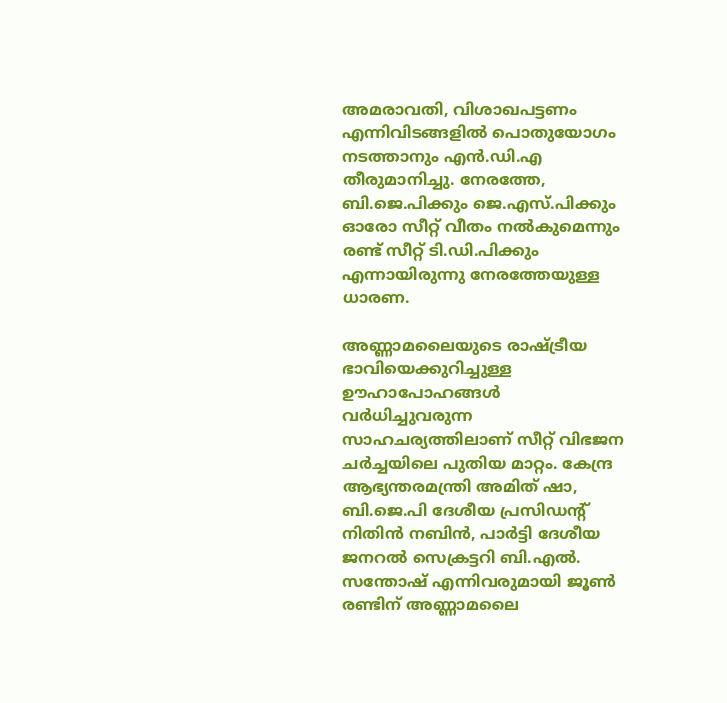അമരാവതി, വിശാഖപട്ടണം എന്നിവിടങ്ങളിൽ പൊതുയോഗം നടത്താനും എൻ.ഡി.എ തീരുമാനിച്ചു. നേരത്തേ, ബി.ജെ.പിക്കും ജെ.എസ്.പിക്കും ഓരോ സീറ്റ് വീതം നൽകുമെന്നും രണ്ട് സീറ്റ് ടി.ഡി.പിക്കും എന്നായിരുന്നു നേരത്തേയുള്ള ധാരണ.

അണ്ണാമലൈയുടെ രാഷ്ട്രീയ ഭാവിയെക്കുറിച്ചുള്ള ഊഹാപോഹങ്ങൾ വർധിച്ചുവരുന്ന സാഹചര്യത്തിലാണ് സീറ്റ് വിഭജന ചർച്ചയിലെ പുതിയ മാറ്റം. കേന്ദ്ര ആഭ്യന്തരമന്ത്രി അമിത് ഷാ, ബി.ജെ.പി ദേശീയ പ്രസിഡന്റ് നിതിൻ നബിൻ, പാർട്ടി ദേശീയ ജനറൽ സെക്രട്ടറി ബി.എൽ. സന്തോഷ് എന്നിവരുമായി ജൂൺ രണ്ടിന് അണ്ണാമലൈ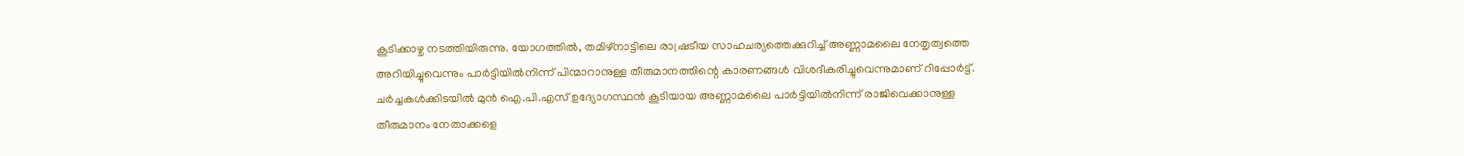കൂടിക്കാഴ്ച നടത്തിയിരുന്നു. യോഗത്തിൽ, തമിഴ്നാട്ടിലെ രാഷ്രടീയ സാഹചര്യത്തെക്കുറിച്ച് അണ്ണാമലൈ നേതൃത്വത്തെ അറിയിച്ചുവെന്നും പാർട്ടിയിൽനിന്ന് പിന്മാറാനുള്ള തീരുമാനത്തിന്റെ കാരണങ്ങൾ വിശദീകരിച്ചുവെന്നുമാണ് റിപ്പോർട്ട്. ചർച്ചകൾക്കിടയിൽ മുൻ ഐ.പി.എസ് ഉദ്യോഗസ്ഥൻ കൂടിയായ അണ്ണാമലൈ പാർട്ടിയിൽനിന്ന് രാജിവെക്കാനുള്ള തീരുമാനം നേതാക്കളെ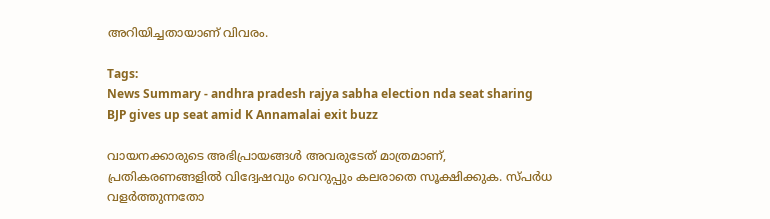അറിയിച്ചതായാണ് വിവരം.

Tags:
News Summary - andhra pradesh rajya sabha election nda seat sharing BJP gives up seat amid K Annamalai exit buzz

വായനക്കാരുടെ അഭിപ്രായങ്ങള്‍ അവരുടേത് മാത്രമാണ്, പ്രതികരണങ്ങളിൽ വിദ്വേഷവും വെറുപ്പും കലരാതെ സൂക്ഷിക്കുക. സ്പർധ വളർത്തുന്നതോ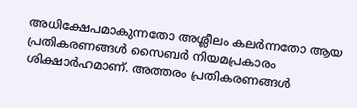അധിക്ഷേപമാകുന്നതോ അശ്ലീലം കലർന്നതോ ആയ പ്രതികരണങ്ങൾ സൈബർ നിയമപ്രകാരം ശിക്ഷാർഹമാണ്. അത്തരം പ്രതികരണങ്ങൾ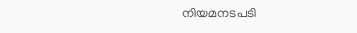നിയമനടപടി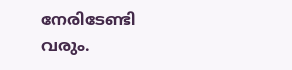നേരിടേണ്ടി വരും.